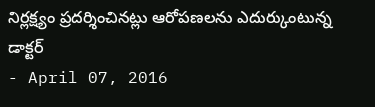నిర్లక్ష్యం ప్రదర్శించినట్లు ఆరోపణలను ఎదుర్కుంటున్న డాక్టర్
- April 07, 2016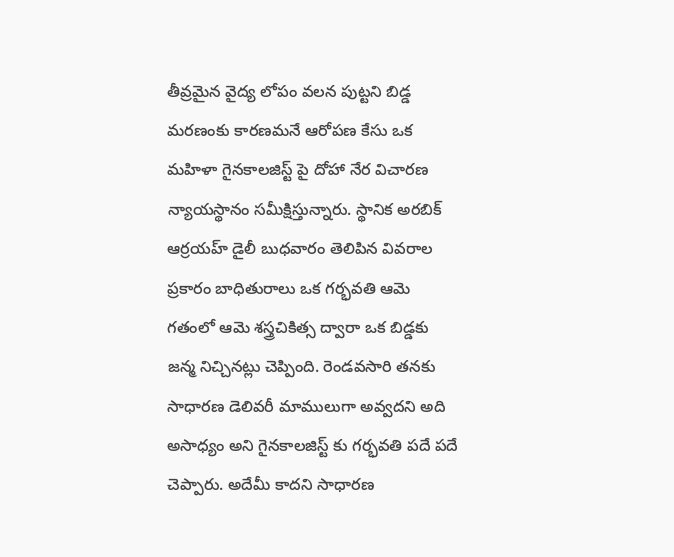తీవ్రమైన వైద్య లోపం వలన పుట్టని బిడ్డ మరణంకు కారణమనే ఆరోపణ కేసు ఒక మహిళా గైనకాలజిస్ట్ పై దోహా నేర విచారణ న్యాయస్థానం సమీక్షిస్తున్నారు. స్థానిక అరబిక్ ఆర్రయహ్ డైలీ బుధవారం తెలిపిన వివరాల ప్రకారం బాధితురాలు ఒక గర్భవతి ఆమె గతంలో ఆమె శస్త్రచికిత్స ద్వారా ఒక బిడ్డకు జన్మ నిచ్చినట్లు చెప్పింది. రెండవసారి తనకు సాధారణ డెలివరీ మాములుగా అవ్వదని అది అసాధ్యం అని గైనకాలజిస్ట్ కు గర్భవతి పదే పదే చెప్పారు. అదేమీ కాదని సాధారణ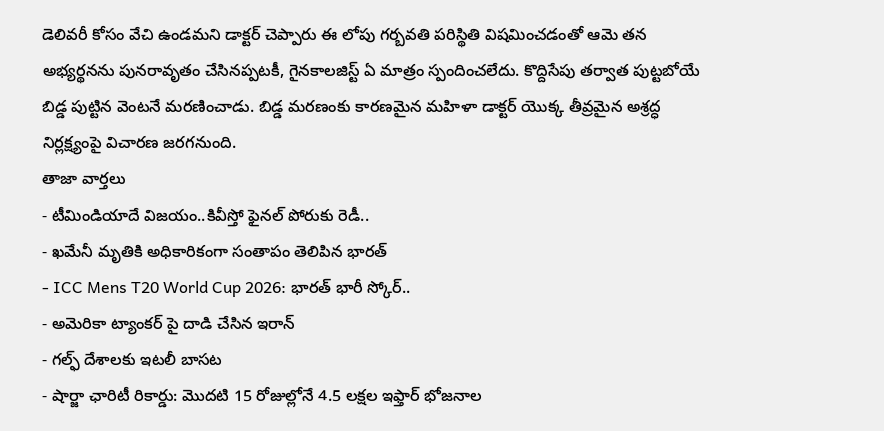డెలివరీ కోసం వేచి ఉండమని డాక్టర్ చెప్పారు ఈ లోపు గర్బవతి పరిస్థితి విషమించడంతో ఆమె తన అభ్యర్థనను పునరావృతం చేసినప్పటకీ, గైనకాలజిస్ట్ ఏ మాత్రం స్పందించలేదు. కొద్దిసేపు తర్వాత పుట్టబోయే బిడ్డ పుట్టిన వెంటనే మరణించాడు. బిడ్డ మరణంకు కారణమైన మహిళా డాక్టర్ యొక్క తీవ్రమైన అశ్రద్ధ నిర్లక్ష్యంపై విచారణ జరగనుంది.
తాజా వార్తలు
- టీమిండియాదే విజయం..కివీస్తో ఫైనల్ పోరుకు రెడీ..
- ఖమేనీ మృతికి అధికారికంగా సంతాపం తెలిపిన భారత్
- ICC Mens T20 World Cup 2026: భారత్ భారీ స్కోర్..
- అమెరికా ట్యాంకర్ పై దాడి చేసిన ఇరాన్
- గల్ఫ్ దేశాలకు ఇటలీ బాసట
- షార్జా ఛారిటీ రికార్డు: మొదటి 15 రోజుల్లోనే 4.5 లక్షల ఇఫ్తార్ భోజనాల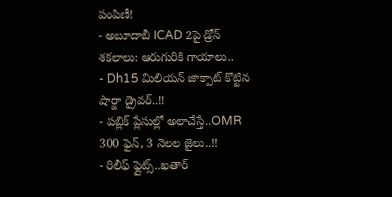పంపిణీ!
- అబూదాబీ ICAD 2పై డ్రోన్ శకలాలు: ఆరుగురికి గాయాలు..
- Dh15 మిలియన్ జాక్పాట్ కొట్టిన షార్జా డ్రైవర్..!!
- పబ్లిక్ ప్లేసుల్లో అలాచేస్తే..OMR 300 ఫైన్, 3 నెలల జైలు..!!
- రిలీఫ్ ఫ్లైట్స్..ఖతార్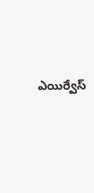ఎయిర్వేస్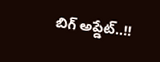బిగ్ అప్డేట్..!!